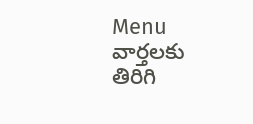Menu
వార్తలకు తిరిగి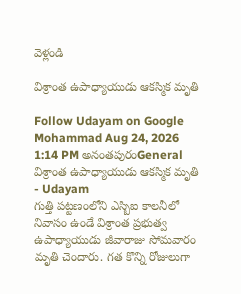వెళ్లండి

విశ్రాంత ఉపాధ్యాయుడు ఆకస్మిక మృతి

Follow Udayam on Google
Mohammad Aug 24, 2026 1:14 PM అనంతపురంGeneral
విశ్రాంత ఉపాధ్యాయుడు ఆకస్మిక మృతి - Udayam
గుత్తి పట్టణంలోని ఎస్బిఐ కాలనీలో నివాసం ఉండే విశ్రాంత ప్రభుత్వ ఉపాధ్యాయుడు జీవారాజు సోమవారం మృతి చెందారు. గత కొన్ని రోజులుగా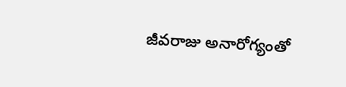జీవరాజు అనారోగ్యంతో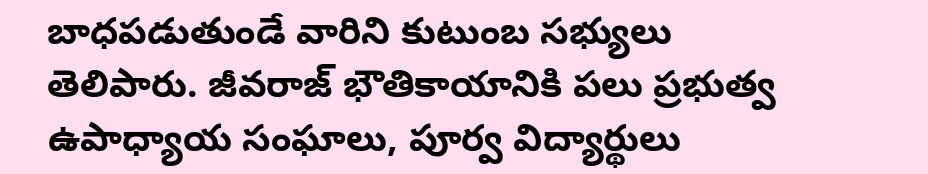బాధపడుతుండే వారిని కుటుంబ సభ్యులు తెలిపారు. జీవరాజ్ భౌతికాయానికి పలు ప్రభుత్వ ఉపాధ్యాయ సంఘాలు, పూర్వ విద్యార్థులు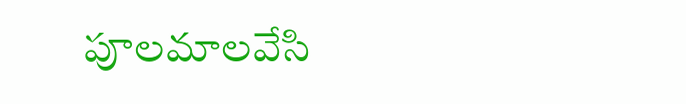పూలమాలవేసి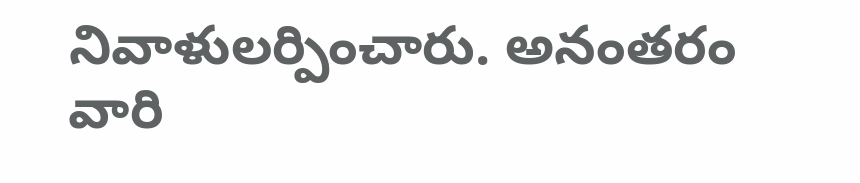నివాళులర్పించారు. అనంతరం వారి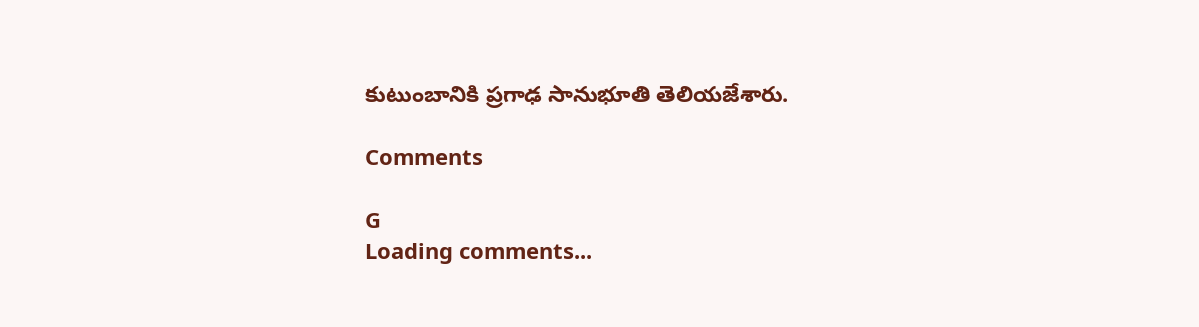కుటుంబానికి ప్రగాఢ సానుభూతి తెలియజేశారు.

Comments

G
Loading comments...